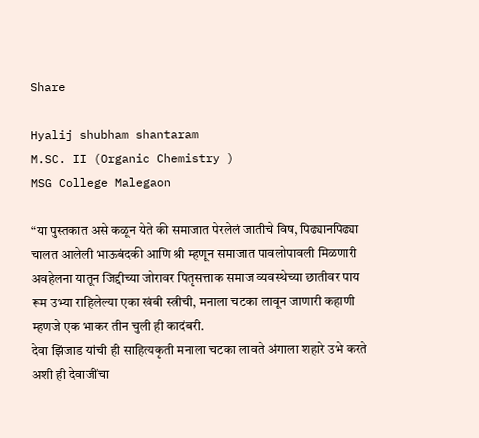Share

Hyalij shubham shantaram
M.SC. II (Organic Chemistry )
MSG College Malegaon

“या पुस्तकात असे कळून येते की समाजात पेरलेलं जातीचे विष, पिढ्यानपिढ्या चालत आलेली भाऊबंदकी आणि श्री म्हणून समाजात पावलोपावली मिळणारी अवहेलना यातून जिद्दीच्या जोरावर पितृसत्ताक समाज व्यवस्थेच्या छातीवर पाय रूम उभ्या राहिलेल्या एका खंबी स्त्रीची, मनाला चटका लावून जाणारी कहाणी म्हणजे एक भाकर तीन चुली ही कादंबरी.
देवा झिंजाड यांची ही साहित्यकृती मनाला चटका लावते अंगाला शहारे उभे करते अशी ही देवाजींचा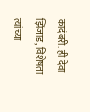कादंबरी. ही देवा झिंजाड, विशेषता त्यांच्या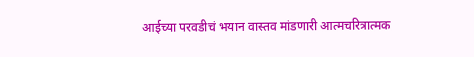आईच्या परवडीचं भयान वास्तव मांडणारी आत्मचरित्रात्मक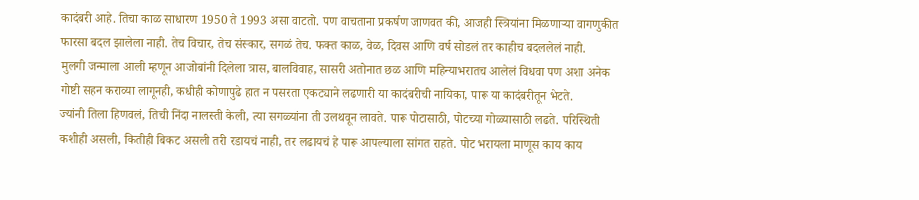कादंबरी आहे. तिचा काळ साधारण 1950 ते 1993 असा वाटतो. पण वाचताना प्रकर्षण जाणवत की, आजही स्त्रियांना मिळणाऱ्या वागणुकीत फारसा बदल झालेला नाही. तेच विचार, तेच संस्कार, सगळं तेच. फक्त काळ, वेळ, दिवस आणि वर्ष सोडलं तर काहीच बदललेलं नाही.
मुलगी जन्माला आली म्हणून आजोबांनी दिलेला त्रास, बालविवाह, सासरी अतोनात छळ आणि महिन्याभरातच आलेलं विधवा पण अशा अनेक गोष्टी सहन कराव्या लागूनही, कधीही कोणापुढे हात न पसरता एकट्याने लढणारी या कादंबरीची नायिका, पारू या कादंबरीतून भेटते.
ज्यांनी तिला हिणवलं, तिची निंदा नालस्ती केली, त्या सगळ्यांना ती उलथवून लावते. पारू पोटासाठी, पोटच्या गोळ्यासाठी लढते. परिस्थिती कशीही असली, कितीही बिकट असली तरी रडायचं नाही, तर लढायचं हे पारू आपल्याला सांगत राहते. पोट भरायला माणूस काय काय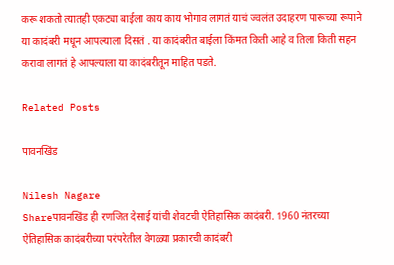करू शकतो त्यातही एकट्या बाईला काय काय भोगाव लागतं याचं ज्वलंत उदाहरण पारूच्या रूपाने या कादंबरी मधून आपल्याला दिसतं . या कादंबरीत बाईला किंमत किती आहे व तिला किती सहन करावा लागतं हे आपल्याला या कादंबरीतून माहित पडते.

Related Posts

पावनखिंड

Nilesh Nagare
Shareपावनखिंड ही रणजित देसाई यांची शेवटची ऐतिहासिक कादंबरी. 1960 नंतरच्या ऐतिहासिक कादंबरीच्या परंपरेतील वेगळ्या प्रकारची कादंबरी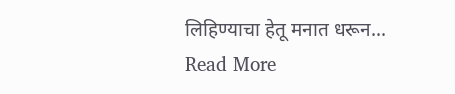लिहिण्याचा हेतू मनात धरून...
Read More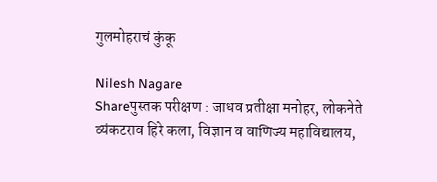गुलमोहराचं कुंकू

Nilesh Nagare
Shareपुस्तक परीक्षण : जाधव प्रतीक्षा मनोहर, लोकनेते व्यंकटराव हिरे कला, विज्ञान व वाणिज्य महाविद्यालय,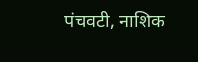पंचवटी, नाशिक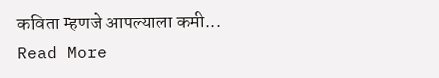कविता म्हणजे आपल्याला कमी...
Read More